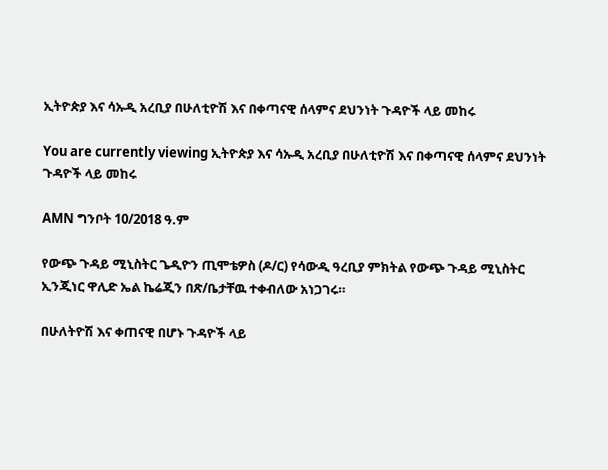ኢትዮጵያ እና ሳኡዲ አረቢያ በሁለቲዮሽ እና በቀጣናዊ ሰላምና ደህንነት ጉዳዮች ላይ መከሩ

You are currently viewing ኢትዮጵያ እና ሳኡዲ አረቢያ በሁለቲዮሽ እና በቀጣናዊ ሰላምና ደህንነት ጉዳዮች ላይ መከሩ

AMN ግንቦት 10/2018 ዓ.ም

የውጭ ጉዳይ ሚኒስትር ጌዲዮን ጢሞቴዎስ (ዶ/ር) የሳውዲ ዓረቢያ ምክትል የውጭ ጉዳይ ሚኒስትር ኢንጂነር ዋሊድ ኤል ኬሬጂን በጽ/ቤታቸዉ ተቀብለው አነጋገሩ።

በሁለትዮሽ እና ቀጠናዊ በሆኑ ጉዳዮች ላይ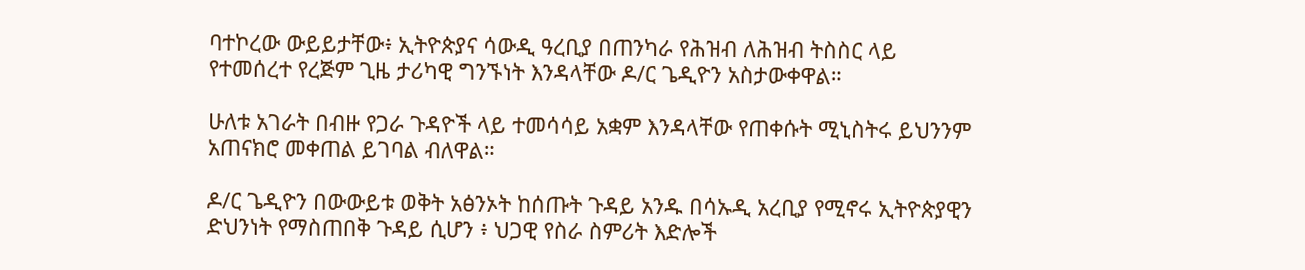ባተኮረው ውይይታቸው፥ ኢትዮጵያና ሳውዲ ዓረቢያ በጠንካራ የሕዝብ ለሕዝብ ትስስር ላይ የተመሰረተ የረጅም ጊዜ ታሪካዊ ግንኙነት እንዳላቸው ዶ/ር ጌዲዮን አስታውቀዋል።

ሁለቱ አገራት በብዙ የጋራ ጉዳዮች ላይ ተመሳሳይ አቋም እንዳላቸው የጠቀሱት ሚኒስትሩ ይህንንም አጠናክሮ መቀጠል ይገባል ብለዋል።

ዶ/ር ጌዲዮን በውውይቱ ወቅት አፅንኦት ከሰጡት ጉዳይ አንዱ በሳኡዲ አረቢያ የሚኖሩ ኢትዮጵያዊን ድህንነት የማስጠበቅ ጉዳይ ሲሆን ፥ ህጋዊ የስራ ስምሪት እድሎች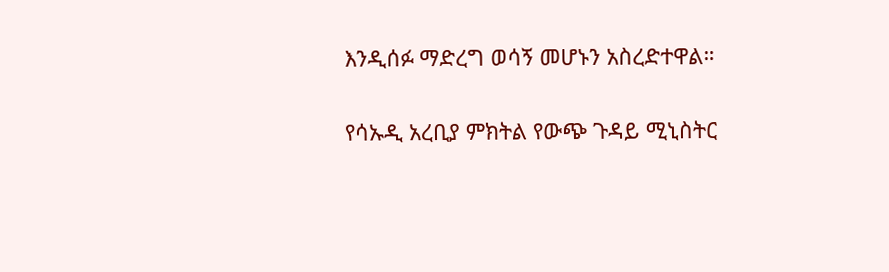እንዲሰፉ ማድረግ ወሳኝ መሆኑን አስረድተዋል።

የሳኡዲ አረቢያ ምክትል የውጭ ጉዳይ ሚኒስትር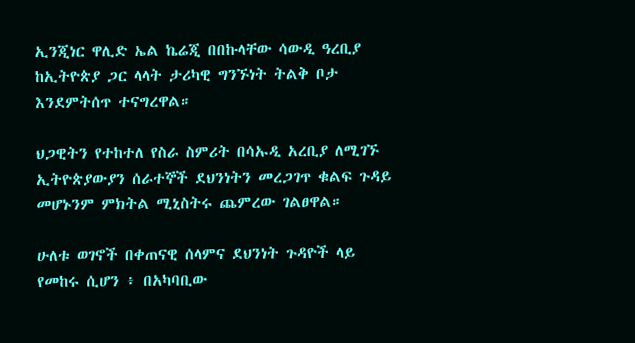ኢንጂነር ዋሊድ ኤል ኬሬጂ በበኩላቸው ሳውዲ ዓረቢያ ከኢትዮጵያ ጋር ላላት ታሪካዊ ግንኙነት ትልቅ ቦታ እንደምትሰጥ ተናግረዋል።

ህጋዊትን የተከተለ የስራ ስምሪት በሳኡዲ አረቢያ ለሚገኙ ኢትዮጵያውያን ሰራተኞች ደህንነትን መረጋገጥ ቁልፍ ጉዳይ መሆኑንም ምክትል ሚኒስትሩ ጨምረው ገልፀዋል።

ሁለቱ ወገኖች በቀጠናዊ ሰላምና ደህንነት ጉዳዮች ላይ የመከሩ ሲሆን ፥ በአካባቢው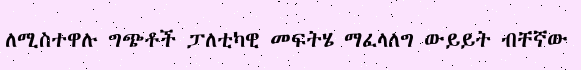ለሚስተዋሉ ግጭቶች ፓለቲካዊ መፍትሄ ማፈላለግ ውይይት ብቸኛው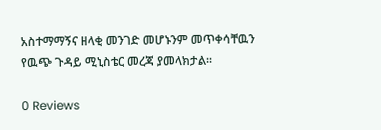አስተማማኝና ዘላቂ መንገድ መሆኑንም መጥቀሳቸዉን የዉጭ ጉዳይ ሚኒስቴር መረጃ ያመላክታል፡፡

0 Reviews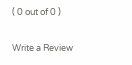( 0 out of 0 )

Write a Review